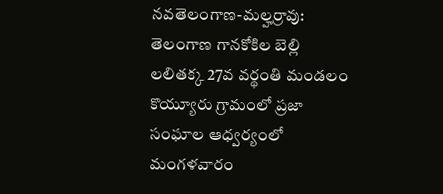నవతెలంగాణ-మల్హర్రావు: తెలంగాణ గానకోకిల బెల్లి లలితక్క 27వ వర్థంతి మండలం కొయ్యూరు గ్రామంలో ప్రజా సంఘాల ఆధ్వర్యంలో మంగళవారం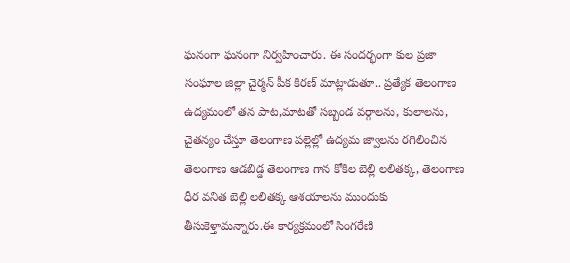ఘనంగా ఘనంగా నిర్వహించారు. ఈ సందర్భంగా కుల ప్రజా సంఘాల జిల్లా చైర్మన్ పీక కిరణ్ మాట్లాడుతూ.. ప్రత్యేక తెలంగాణ ఉద్యమంలో తన పాట,మాటతో సబ్బండ వర్గాలను, కులాలను, చైతన్యం చేస్తూ తెలంగాణ పల్లెల్లో ఉద్యమ జ్వాలను రగిలించిన తెలంగాణ ఆడబిడ్డ తెలంగాణ గాన కోకిల బెల్లి లలితక్క, తెలంగాణ ధీర వనిత బెల్లి లలితక్క ఆశయాలను ముందుకు తీసుకెళ్తామన్నారు.ఈ కార్యక్రమంలో సింగరేణి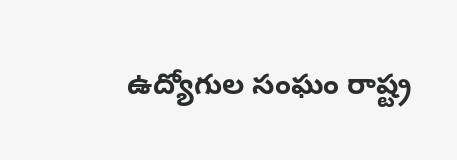ఉద్యోగుల సంఘం రాష్ట్ర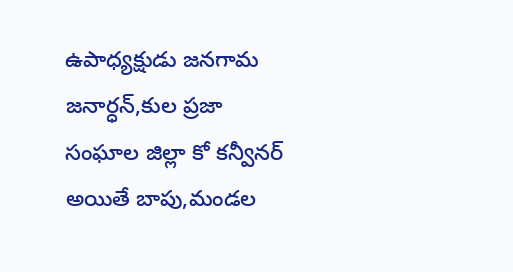ఉపాధ్యక్షుడు జనగామ జనార్ధన్,కుల ప్రజా సంఘాల జిల్లా కో కన్వీనర్ అయితే బాపు,మండల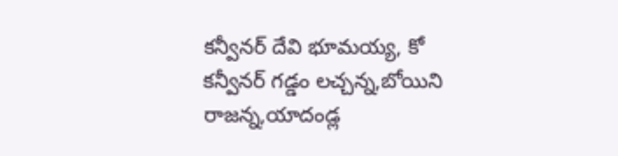కన్వీనర్ దేవి భూమయ్య, కో కన్వీనర్ గడ్డం లచ్చన్న,బోయిని రాజన్న,యాదండ్ల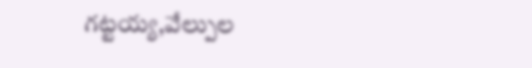గట్టయ్య,వేల్పుల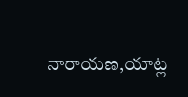నారాయణ,యాట్ల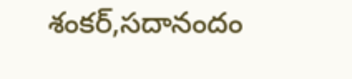శంకర్,సదానందం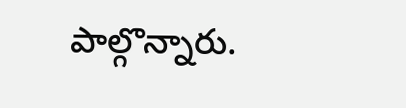పాల్గొన్నారు.